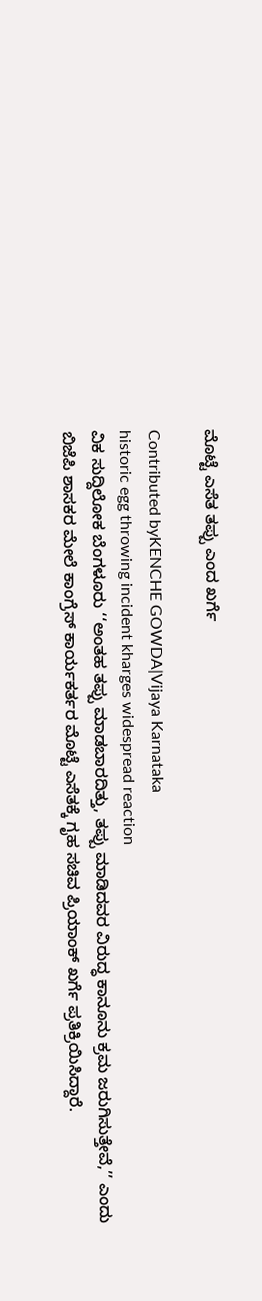ಮೊಟ್ಟೆ ಎಸೆತ ತಪ್ಪು ಎಂದ ಖರ್ಗೆ

Contributed byKENCHE GOWDA|Vijaya Karnataka
historic egg throwing incident kharges widespread reaction
ವಿಕ ಸುದ್ದಿಲೋಕ ಬೆಂಗಳೂರು ‘‘ಅಂತಹ ತಪ್ಪು ಮಾಡಬಾರದಿತ್ತು, ತಪ್ಪು ಮಾಡಿದವರ ವಿರುದ್ಧ ಕಾನೂನು ಕ್ರಮ ಜರುಗಿಸುತ್ತೇವೆ,’’ ಎಂದು ಬಿಜೆಪಿ ಶಾಸಕರ ಮೇಲೆ ಕಾಂಗ್ರೆಸ್ ಕಾರ್ಯಕರ್ತರ ಮೊಟ್ಟೆ ಎಸೆತಕ್ಕೆ ಗೃಹ ಸಚಿವ ಪ್ರಿಯಾಂಕ್ ಖರ್ಗೆ ಪ್ರತಿಕ್ರಿಯಿಸಿದ್ದಾರೆ.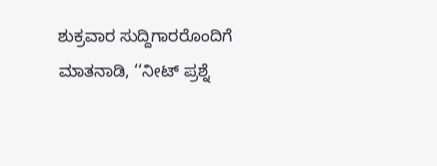ಶುಕ್ರವಾರ ಸುದ್ದಿಗಾರರೊಂದಿಗೆ ಮಾತನಾಡಿ, ‘‘ನೀಟ್ ಪ್ರಶ್ನೆ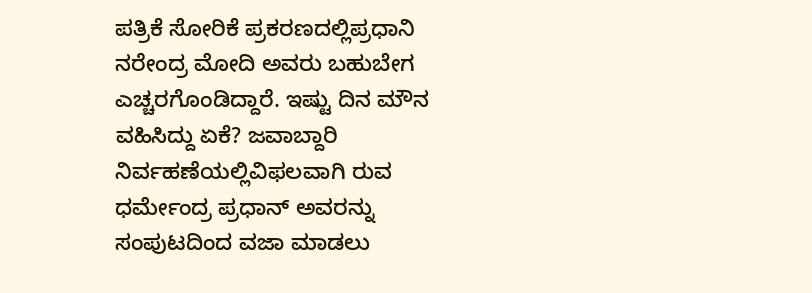ಪತ್ರಿಕೆ ಸೋರಿಕೆ ಪ್ರಕರಣದಲ್ಲಿಪ್ರಧಾನಿ ನರೇಂದ್ರ ಮೋದಿ ಅವರು ಬಹುಬೇಗ ಎಚ್ಚರಗೊಂಡಿದ್ದಾರೆ. ಇಷ್ಟು ದಿನ ಮೌನ ವಹಿಸಿದ್ದು ಏಕೆ? ಜವಾಬ್ದಾರಿ ನಿರ್ವಹಣೆಯಲ್ಲಿವಿಫಲವಾಗಿ ರುವ ಧರ್ಮೇಂದ್ರ ಪ್ರಧಾನ್ ಅವರನ್ನು ಸಂಪುಟದಿಂದ ವಜಾ ಮಾಡಲು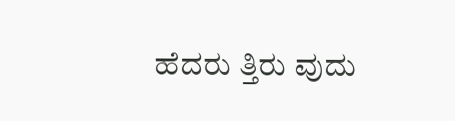ಹೆದರು ತ್ತಿರು ವುದು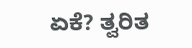ಏಕೆ? ತ್ವರಿತ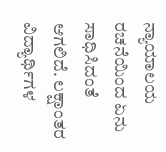ನ್ಯಾಯಾಲಯ ರಚನೆಯಿಂದ ಏನು ಸಾಧಿಸಿದಂತೆ ಆಗಲಿದೆ. ಲಕ್ಷಾಂತರ ವಿದ್ಯಾರ್ಥಿಗಳ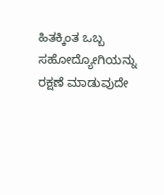ಹಿತಕ್ಕಿಂತ ಒಬ್ಬ ಸಹೋದ್ಯೋಗಿಯನ್ನು ರಕ್ಷಣೆ ಮಾಡುವುದೇ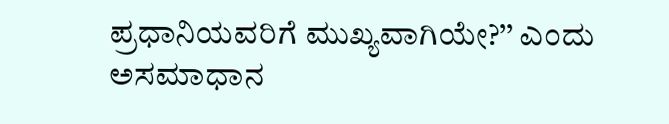ಪ್ರಧಾನಿಯವರಿಗೆ ಮುಖ್ಯವಾಗಿಯೇ?’’ ಎಂದು ಅಸಮಾಧಾನ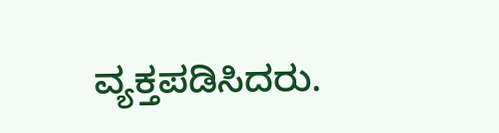ವ್ಯಕ್ತಪಡಿಸಿದರು.